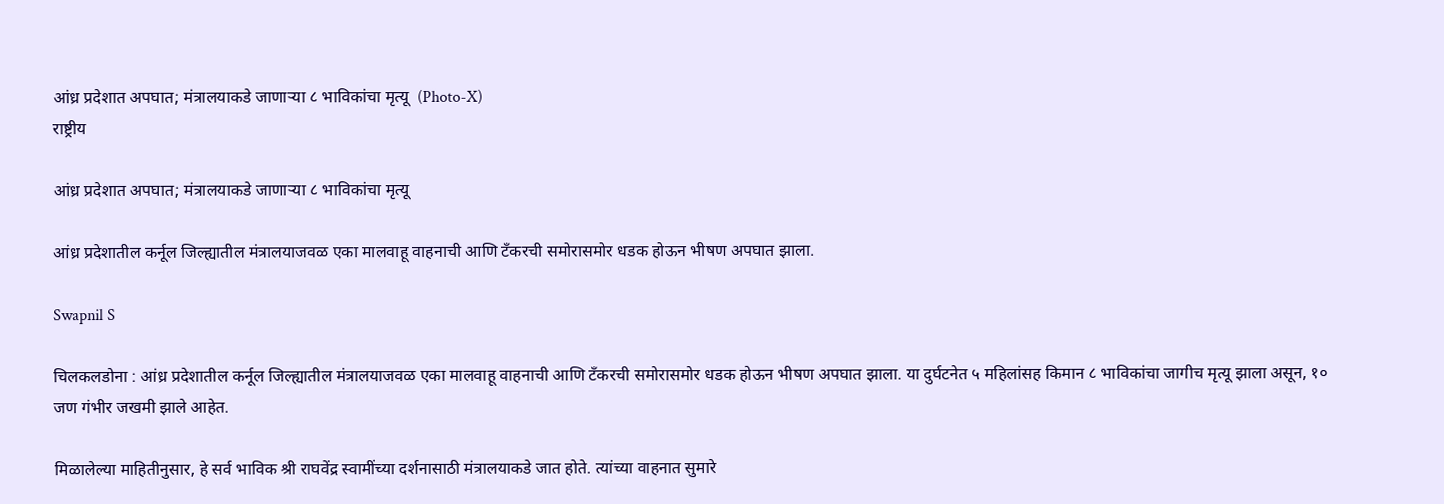आंध्र प्रदेशात अपघात; मंत्रालयाकडे जाणाऱ्या ८ भाविकांचा मृत्यू  (Photo-X)
राष्ट्रीय

आंध्र प्रदेशात अपघात; मंत्रालयाकडे जाणाऱ्या ८ भाविकांचा मृत्यू

आंध्र प्रदेशातील कर्नूल जिल्ह्यातील मंत्रालयाजवळ एका मालवाहू वाहनाची आणि टँकरची समोरासमोर धडक होऊन भीषण अपघात झाला.

Swapnil S

चिलकलडोना : आंध्र प्रदेशातील कर्नूल जिल्ह्यातील मंत्रालयाजवळ एका मालवाहू वाहनाची आणि टँकरची समोरासमोर धडक होऊन भीषण अपघात झाला. या दुर्घटनेत ५ महिलांसह किमान ८ भाविकांचा जागीच मृत्यू झाला असून, १० जण गंभीर जखमी झाले आहेत.

मिळालेल्या माहितीनुसार, हे सर्व भाविक श्री राघवेंद्र स्वामींच्या दर्शनासाठी मंत्रालयाकडे जात होते. त्यांच्या वाहनात सुमारे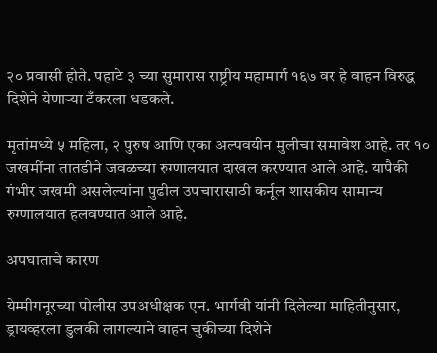२० प्रवासी होते. पहाटे ३ च्या सुमारास राष्ट्रीय महामार्ग १६७ वर हे वाहन विरुद्ध दिशेने येणाऱ्या टँकरला धडकले.

मृतांमध्ये ५ महिला, २ पुरुष आणि एका अल्पवयीन मुलीचा समावेश आहे. तर १० जखमींना तातडीने जवळच्या रुग्णालयात दाखल करण्यात आले आहे. यापैकी गंभीर जखमी असलेल्यांना पुढील उपचारासाठी कर्नूल शासकीय सामान्य रुग्णालयात हलवण्यात आले आहे.

अपघाताचे कारण

येम्मीगनूरच्या पोलीस उपअधीक्षक एन. भार्गवी यांनी दिलेल्या माहितीनुसार, ड्रायव्हरला डुलकी लागल्याने वाहन चुकीच्या दिशेने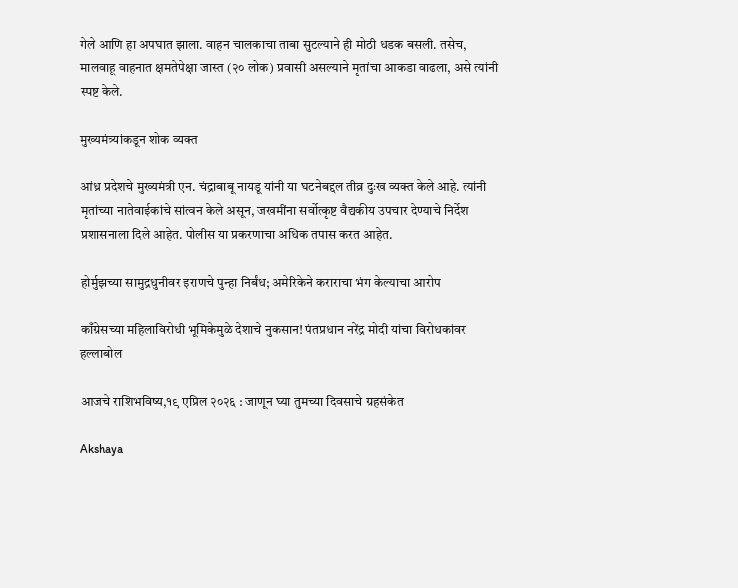गेले आणि हा अपघात झाला. वाहन चालकाचा ताबा सुटल्याने ही मोठी धडक बसली. तसेच, मालवाहू वाहनात क्षमतेपेक्षा जास्त (२० लोक) प्रवासी असल्याने मृतांचा आकडा वाढला, असे त्यांनी स्पष्ट केले.

मुख्यमंत्र्यांकडून शोक व्यक्त

आंध्र प्रदेशचे मुख्यमंत्री एन. चंद्राबाबू नायडू यांनी या घटनेबद्दल तीव्र दुःख व्यक्त केले आहे. त्यांनी मृतांच्या नातेवाईकांचे सांत्वन केले असून, जखमींना सर्वोत्कृष्ट वैद्यकीय उपचार देण्याचे निर्देश प्रशासनाला दिले आहेत. पोलीस या प्रकरणाचा अधिक तपास करत आहेत.

होर्मुझच्या सामुद्रधुनीवर इराणचे पुन्हा निर्बंध; अमेरिकेने कराराचा भंग केल्याचा आरोप

काँग्रेसच्या महिलाविरोधी भूमिकेमुळे देशाचे नुकसान! पंतप्रधान नरेंद्र मोदी यांचा विरोधकांवर हल्लाबोल

आजचे राशिभविष्य,१९ एप्रिल २०२६ : जाणून घ्या तुमच्या दिवसाचे ग्रहसंकेत

Akshaya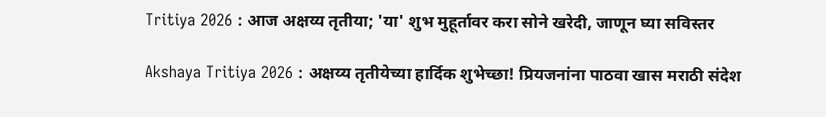Tritiya 2026 : आज अक्षय्य तृतीया; 'या' शुभ मुहूर्तावर करा सोने खरेदी, जाणून घ्या सविस्तर

Akshaya Tritiya 2026 : अक्षय्य तृतीयेच्या हार्दिक शुभेच्छा! प्रियजनांना पाठवा खास मराठी संदेश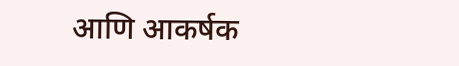आणि आकर्षक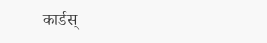कार्डस्